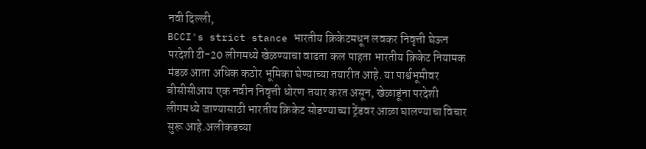नवी दिल्ली,
BCCI's strict stance भारतीय क्रिकेटमधून लवकर निवृत्ती घेऊन परदेशी टी-20 लीगमध्ये खेळण्याचा वाढता कल पाहता भारतीय क्रिकेट नियामक मंडळ आता अधिक कठोर भूमिका घेण्याच्या तयारीत आहे. या पार्श्वभूमीवर बीसीसीआय एक नवीन निवृत्ती धोरण तयार करत असून, खेळाडूंना परदेशी लीगमध्ये जाण्यासाठी भारतीय क्रिकेट सोडण्याच्या ट्रेंडवर आळा घालण्याचा विचार सुरू आहे.अलीकडच्या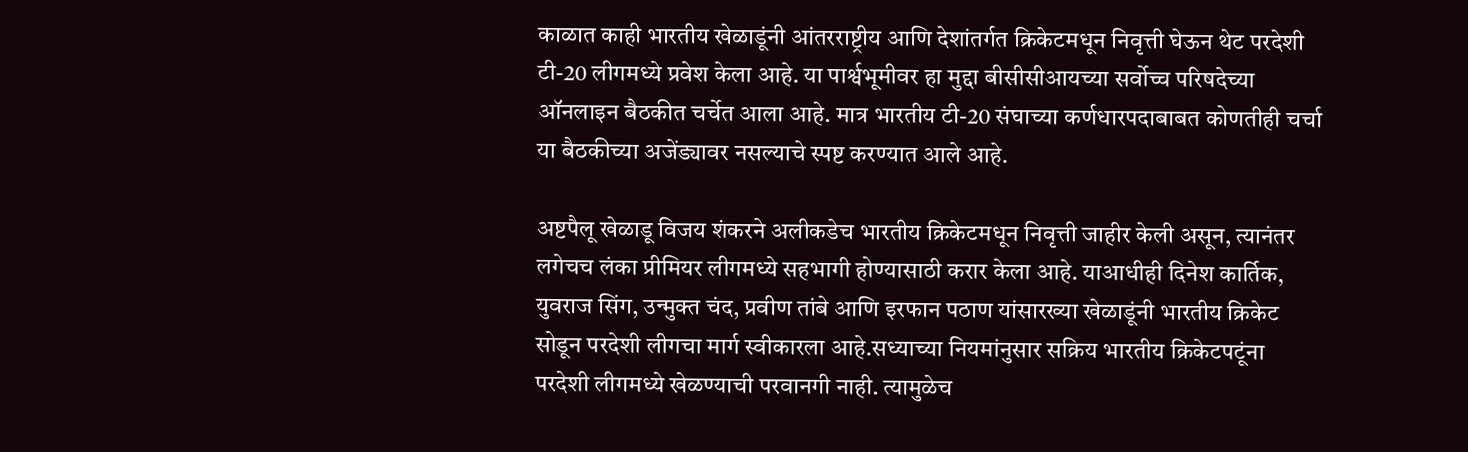काळात काही भारतीय खेळाडूंनी आंतरराष्ट्रीय आणि देशांतर्गत क्रिकेटमधून निवृत्ती घेऊन थेट परदेशी टी-20 लीगमध्ये प्रवेश केला आहे. या पार्श्वभूमीवर हा मुद्दा बीसीसीआयच्या सर्वोच्च परिषदेच्या ऑनलाइन बैठकीत चर्चेत आला आहे. मात्र भारतीय टी-20 संघाच्या कर्णधारपदाबाबत कोणतीही चर्चा या बैठकीच्या अजेंड्यावर नसल्याचे स्पष्ट करण्यात आले आहे.

अष्टपैलू खेळाडू विजय शंकरने अलीकडेच भारतीय क्रिकेटमधून निवृत्ती जाहीर केली असून, त्यानंतर लगेचच लंका प्रीमियर लीगमध्ये सहभागी होण्यासाठी करार केला आहे. याआधीही दिनेश कार्तिक, युवराज सिंग, उन्मुक्त चंद, प्रवीण तांबे आणि इरफान पठाण यांसारख्या खेळाडूंनी भारतीय क्रिकेट सोडून परदेशी लीगचा मार्ग स्वीकारला आहे.सध्याच्या नियमांनुसार सक्रिय भारतीय क्रिकेटपटूंना परदेशी लीगमध्ये खेळण्याची परवानगी नाही. त्यामुळेच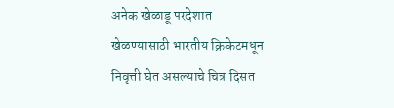अनेक खेळाडू परदेशात खेळण्यासाठी भारतीय क्रिकेटमधून निवृत्ती घेत असल्याचे चित्र दिसत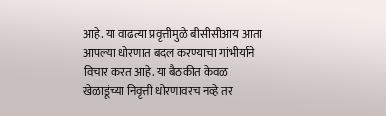आहे. या वाढत्या प्रवृत्तीमुळे बीसीसीआय आता आपल्या धोरणात बदल करण्याचा गांभीर्याने विचार करत आहे. या बैठकीत केवळ खेळाडूंच्या निवृत्ती धोरणावरच नव्हे तर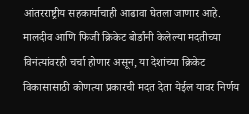आंतरराष्ट्रीय सहकार्याचाही आढावा घेतला जाणार आहे. मालदीव आणि फिजी क्रिकेट बोर्डांनी केलेल्या मदतीच्या विनंत्यांवरही चर्चा होणार असून, या देशांच्या क्रिकेट विकासासाठी कोणत्या प्रकारची मदत देता येईल यावर निर्णय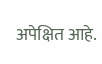अपेक्षित आहे.